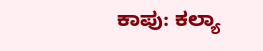ಕಾಪು: ಕಲ್ಯಾ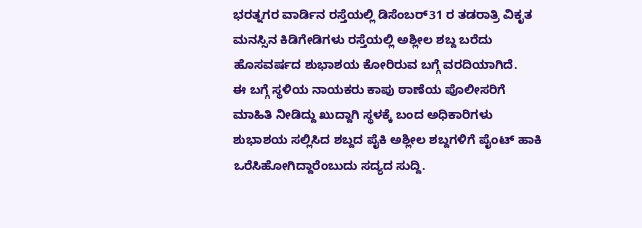ಭರತ್ನಗರ ವಾರ್ಡಿನ ರಸ್ತೆಯಲ್ಲಿ ಡಿಸೆಂಬರ್31 ರ ತಡರಾತ್ರಿ ವಿಕೃತ ಮನಸ್ಸಿನ ಕಿಡಿಗೇಡಿಗಳು ರಸ್ತೆಯಲ್ಲಿ ಅಶ್ಲೀಲ ಶಬ್ದ ಬರೆದು ಹೊಸವರ್ಷದ ಶುಭಾಶಯ ಕೋರಿರುವ ಬಗ್ಗೆ ವರದಿಯಾಗಿದೆ.
ಈ ಬಗ್ಗೆ ಸ್ಥಳಿಯ ನಾಯಕರು ಕಾಪು ಠಾಣೆಯ ಪೊಲೀಸರಿಗೆ ಮಾಹಿತಿ ನೀಡಿದ್ದು ಖುದ್ದಾಗಿ ಸ್ಥಳಕ್ಕೆ ಬಂದ ಅಧಿಕಾರಿಗಳು ಶುಭಾಶಯ ಸಲ್ಲಿಸಿದ ಶಬ್ದದ ಪೈಕಿ ಅಶ್ಲೀಲ ಶಬ್ದಗಳಿಗೆ ಪೈಂಟ್ ಹಾಕಿ ಒರೆಸಿಹೋಗಿದ್ದಾರೆಂಬುದು ಸದ್ಯದ ಸುದ್ದಿ.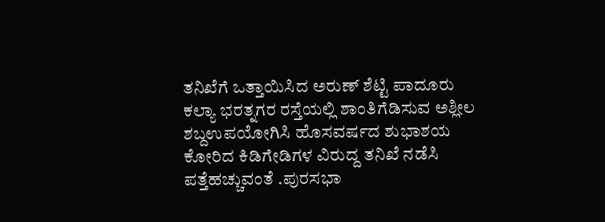ತನಿಖೆಗೆ ಒತ್ತಾಯಿಸಿದ ಅರುಣ್ ಶೆಟ್ಟಿ ಪಾದೂರು
ಕಲ್ಯಾ ಭರತ್ನಗರ ರಸ್ತೆಯಲ್ಲಿ ಶಾಂತಿಗೆಡಿಸುವ ಅಶ್ಲೀಲ ಶಬ್ದಉಪಯೋಗಿಸಿ ಹೊಸವರ್ಷದ ಶುಭಾಶಯ ಕೋರಿದ ಕಿಡಿಗೇಡಿಗಳ ವಿರುದ್ದ ತನಿಖೆ ನಡೆಸಿ ಪತ್ತೆಹಚ್ಚುವಂತೆ .ಪುರಸಭಾ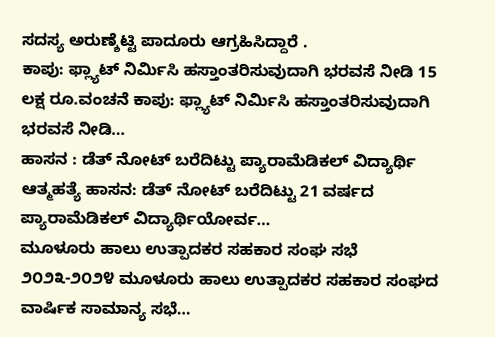ಸದಸ್ಯ ಅರುಣ್ಶೆಟ್ಟಿ ಪಾದೂರು ಆಗ್ರಹಿಸಿದ್ದಾರೆ .
ಕಾಪು: ಫ್ಲ್ಯಾಟ್ ನಿರ್ಮಿಸಿ ಹಸ್ತಾಂತರಿಸುವುದಾಗಿ ಭರವಸೆ ನೀಡಿ 15 ಲಕ್ಷ ರೂ.ವಂಚನೆ ಕಾಪು: ಫ್ಲ್ಯಾಟ್ ನಿರ್ಮಿಸಿ ಹಸ್ತಾಂತರಿಸುವುದಾಗಿ ಭರವಸೆ ನೀಡಿ…
ಹಾಸನ : ಡೆತ್ ನೋಟ್ ಬರೆದಿಟ್ಟು ಪ್ಯಾರಾಮೆಡಿಕಲ್ ವಿದ್ಯಾರ್ಥಿ ಆತ್ಮಹತ್ಯೆ ಹಾಸನ: ಡೆತ್ ನೋಟ್ ಬರೆದಿಟ್ಟು 21 ವರ್ಷದ ಪ್ಯಾರಾಮೆಡಿಕಲ್ ವಿದ್ಯಾರ್ಥಿಯೋರ್ವ…
ಮೂಳೂರು ಹಾಲು ಉತ್ಪಾದಕರ ಸಹಕಾರ ಸಂಘ ಸಭೆ ೨೦೨೩-೨೦೨೪ ಮೂಳೂರು ಹಾಲು ಉತ್ಪಾದಕರ ಸಹಕಾರ ಸಂಘದ ವಾರ್ಷಿಕ ಸಾಮಾನ್ಯ ಸಭೆ…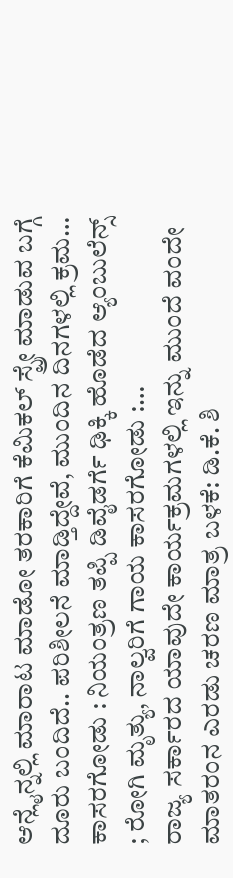ಆನ್ಲೈನ್ನಲ್ಲಿ ಮಾರಾಟ ಮಾಡೋ ತರಕಾರಿಗೆ ಕೆಮಿಕಲ್ ಸ್ಪ್ರೇ ಮಾಡುವ ಬಗ್ಗೆ ದೂರು ಬಂದಿದೆ.. ಪರಿಶೀಲನೆ ಮಾಡ್ತಿದ್ದೇವೆ, ಮುಂದಿನ ದಿನಗಳಲ್ಲಿ ಕ್ರಮ…
ಕಾಸರಗೋಡು : ನಿಯಂತ್ರಣ ತಪ್ಪಿ ಡಿವೈಡರ್ಗೆ ಢಿಕ್ಕಿ ಹೊಡೆದ ಆ್ಯಂಬುಲೆನ್ಸ್ ; ರೋಗಿ ಮೃತ್ಯು, ನಾಲ್ವರಿಗೆ ಗಾಯ ಕಾಸರಗೋಡು :…
ರಾಜ್ಯ ಸರ್ಕಾರದ ಯಾವುದೇ ಕಾರ್ಯಕ್ರಮಗಳಲ್ಲಿ ಇನ್ನು ಮುಂದೆ ವಂದೇ ಮಾತರಂನ ಎರಡು ಚರಣ ಮಾತ್ರ ಬಳಕೆ: ಡಿ.ಕೆ. ಶಿ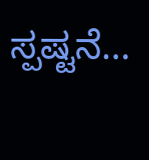ಸ್ಪಷ್ಟನೆ…